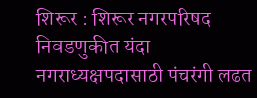शिरूर : शिरूर नगरपरिषद निवडणुकीत यंदा नगराध्यक्षपदासाठी पंचरंगी लढत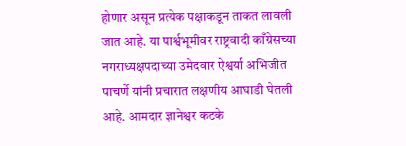होणार असून प्रत्येक पक्षाकडून ताकत लावली जात आहे. या पार्श्वभूमीवर राष्ट्रवादी काँग्रेसच्या नगराध्यक्षपदाच्या उमेदवार ऐश्वर्या अभिजीत पाचर्णे यांनी प्रचारात लक्षणीय आघाडी घेतली आहे. आमदार ज्ञानेश्वर कटके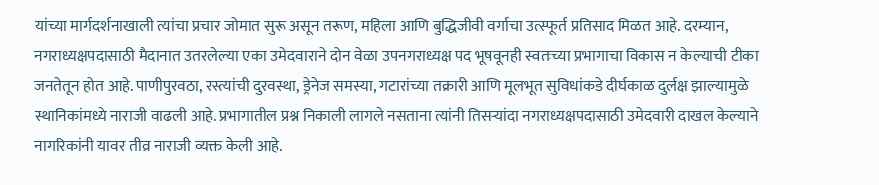यांच्या मार्गदर्शनाखाली त्यांचा प्रचार जोमात सुरू असून तरूण, महिला आणि बुद्धिजीवी वर्गाचा उत्स्फूर्त प्रतिसाद मिळत आहे. दरम्यान, नगराध्यक्षपदासाठी मैदानात उतरलेल्या एका उमेदवाराने दोन वेळा उपनगराध्यक्ष पद भूषवूनही स्वतःच्या प्रभागाचा विकास न केल्याची टीका जनतेतून होत आहे. पाणीपुरवठा, रस्त्यांची दुरवस्था, ड्रेनेज समस्या, गटारांच्या तक्रारी आणि मूलभूत सुविधांकडे दीर्घकाळ दुर्लक्ष झाल्यामुळे स्थानिकांमध्ये नाराजी वाढली आहे. प्रभागातील प्रश्न निकाली लागले नसताना त्यांनी तिसऱ्यांदा नगराध्यक्षपदासाठी उमेदवारी दाखल केल्याने नागरिकांनी यावर तीव्र नाराजी व्यक्त केली आहे.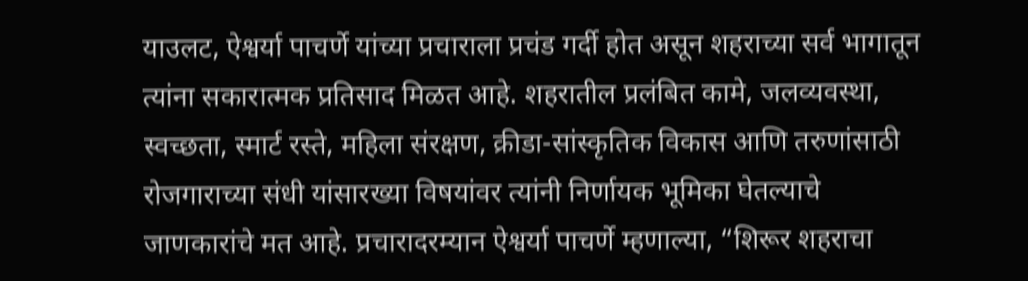याउलट, ऐश्वर्या पाचर्णे यांच्या प्रचाराला प्रचंड गर्दी होत असून शहराच्या सर्व भागातून त्यांना सकारात्मक प्रतिसाद मिळत आहे. शहरातील प्रलंबित कामे, जलव्यवस्था, स्वच्छता, स्मार्ट रस्ते, महिला संरक्षण, क्रीडा-सांस्कृतिक विकास आणि तरुणांसाठी रोजगाराच्या संधी यांसारख्या विषयांवर त्यांनी निर्णायक भूमिका घेतल्याचे जाणकारांचे मत आहे. प्रचारादरम्यान ऐश्वर्या पाचर्णे म्हणाल्या, “शिरूर शहराचा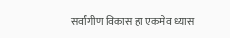सर्वांगीण विकास हा एकमेव ध्यास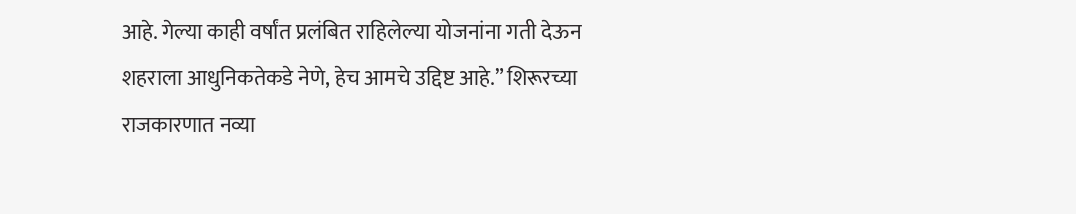आहे. गेल्या काही वर्षांत प्रलंबित राहिलेल्या योजनांना गती देऊन शहराला आधुनिकतेकडे नेणे, हेच आमचे उद्दिष्ट आहे.” शिरूरच्या राजकारणात नव्या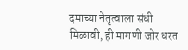दमाच्या नेतृत्वाला संधी मिळावी, ही मागणी जोर धरत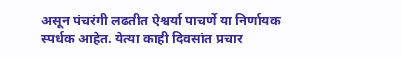असून पंचरंगी लढतीत ऐश्वर्या पाचर्णे या निर्णायक स्पर्धक आहेत. येत्या काही दिवसांत प्रचार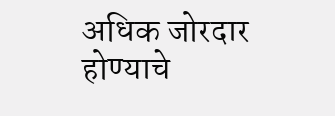अधिक जोरदार होण्याचे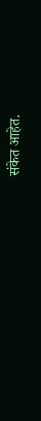संकेत आहेत.